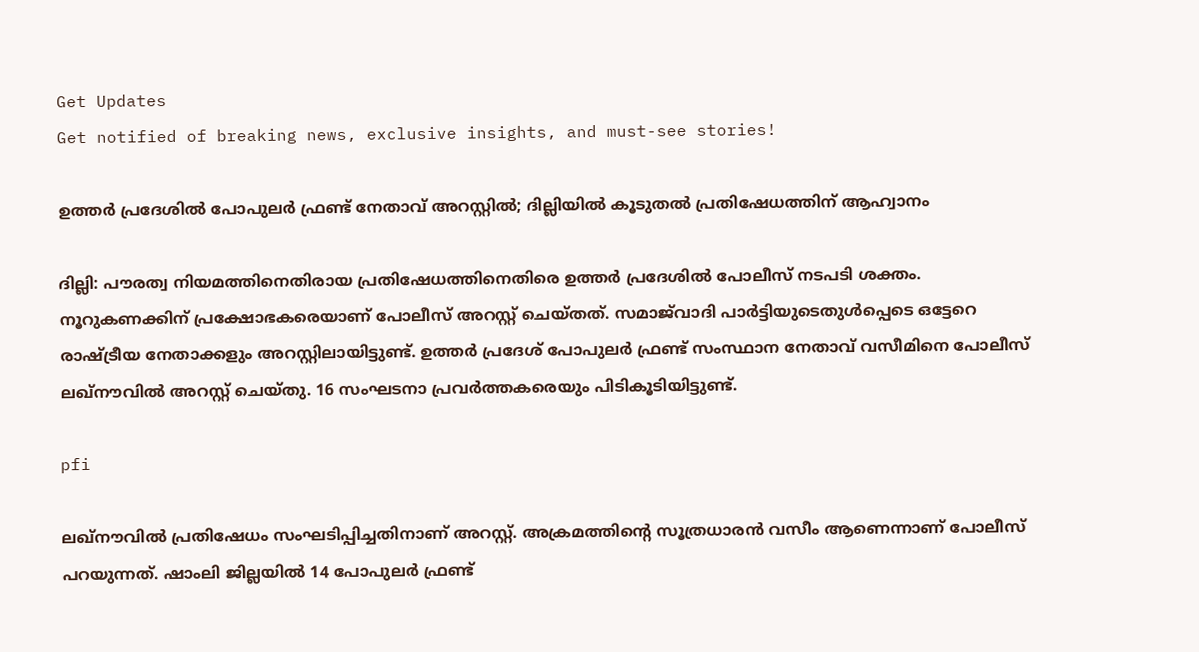Get Updates
Get notified of breaking news, exclusive insights, and must-see stories!

ഉത്തര്‍ പ്രദേശില്‍ പോപുലര്‍ ഫ്രണ്ട് നേതാവ് അറസ്റ്റില്‍; ദില്ലിയില്‍ കൂടുതല്‍ പ്രതിഷേധത്തിന് ആഹ്വാനം

ദില്ലി: പൗരത്വ നിയമത്തിനെതിരായ പ്രതിഷേധത്തിനെതിരെ ഉത്തര്‍ പ്രദേശില്‍ പോലീസ് നടപടി ശക്തം. നൂറുകണക്കിന് പ്രക്ഷോഭകരെയാണ് പോലീസ് അറസ്റ്റ് ചെയ്തത്. സമാജ്‌വാദി പാര്‍ട്ടിയുടെതുള്‍പ്പെടെ ഒട്ടേറെ രാഷ്ട്രീയ നേതാക്കളും അറസ്റ്റിലായിട്ടുണ്ട്. ഉത്തര്‍ പ്രദേശ് പോപുലര്‍ ഫ്രണ്ട് സംസ്ഥാന നേതാവ് വസീമിനെ പോലീസ് ലഖ്‌നൗവില്‍ അറസ്റ്റ് ചെയ്തു. 16 സംഘടനാ പ്രവര്‍ത്തകരെയും പിടികൂടിയിട്ടുണ്ട്.

pfi

ലഖ്‌നൗവില്‍ പ്രതിഷേധം സംഘടിപ്പിച്ചതിനാണ് അറസ്റ്റ്. അക്രമത്തിന്റെ സൂത്രധാരന്‍ വസീം ആണെന്നാണ് പോലീസ് പറയുന്നത്. ഷാംലി ജില്ലയില്‍ 14 പോപുലര്‍ ഫ്രണ്ട്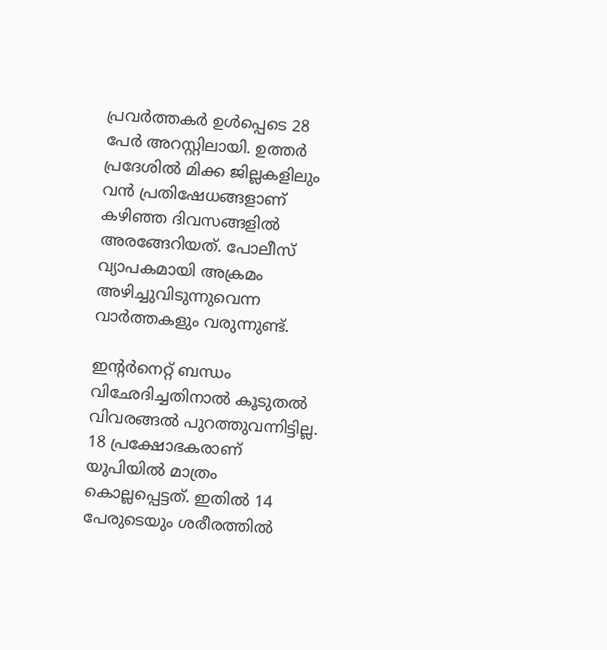പ്രവര്‍ത്തകര്‍ ഉള്‍പ്പെടെ 28 പേര്‍ അറസ്റ്റിലായി. ഉത്തര്‍ പ്രദേശില്‍ മിക്ക ജില്ലകളിലും വന്‍ പ്രതിഷേധങ്ങളാണ് കഴിഞ്ഞ ദിവസങ്ങളില്‍ അരങ്ങേറിയത്. പോലീസ് വ്യാപകമായി അക്രമം അഴിച്ചുവിടുന്നുവെന്ന വാര്‍ത്തകളും വരുന്നുണ്ട്.

ഇന്റര്‍നെറ്റ് ബന്ധം വിഛേദിച്ചതിനാല്‍ കൂടുതല്‍ വിവരങ്ങല്‍ പുറത്തുവന്നിട്ടില്ല. 18 പ്രക്ഷോഭകരാണ് യുപിയില്‍ മാത്രം കൊല്ലപ്പെട്ടത്. ഇതില്‍ 14 പേരുടെയും ശരീരത്തില്‍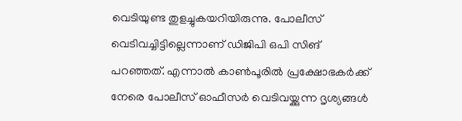വെടിയുണ്ട തുളച്ചുകയറിയിരുന്നു. പോലീസ് വെടിവച്ചിട്ടില്ലെന്നാണ് ഡിജിപി ഒപി സിങ് പറഞ്ഞത്. എന്നാല്‍ കാണ്‍പൂരില്‍ പ്രക്ഷോഭകര്‍ക്ക് നേരെ പോലീസ് ഓഫീസര്‍ വെടിവയ്ക്കുന്ന ദൃശ്യങ്ങള്‍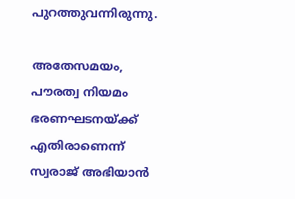പുറത്തുവന്നിരുന്നു.

അതേസമയം, പൗരത്വ നിയമം ഭരണഘടനയ്ക്ക് എതിരാണെന്ന് സ്വരാജ് അഭിയാന്‍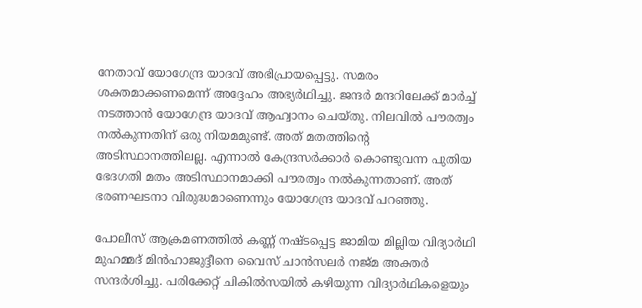നേതാവ് യോഗേന്ദ്ര യാദവ് അഭിപ്രായപ്പെട്ടു. സമരം ശക്തമാക്കണമെന്ന് അദ്ദേഹം അഭ്യര്‍ഥിച്ചു. ജന്ദര്‍ മന്ദറിലേക്ക് മാര്‍ച്ച് നടത്താന്‍ യോഗേന്ദ്ര യാദവ് ആഹ്വാനം ചെയ്തു. നിലവില്‍ പൗരത്വം നല്‍കുന്നതിന് ഒരു നിയമമുണ്ട്. അത് മതത്തിന്റെ അടിസ്ഥാനത്തിലല്ല. എന്നാല്‍ കേന്ദ്രസര്‍ക്കാര്‍ കൊണ്ടുവന്ന പുതിയ ഭേദഗതി മതം അടിസ്ഥാനമാക്കി പൗരത്വം നല്‍കുന്നതാണ്. അത് ഭരണഘടനാ വിരുദ്ധമാണെന്നും യോഗേന്ദ്ര യാദവ് പറഞ്ഞു.

പോലീസ് ആക്രമണത്തില്‍ കണ്ണ് നഷ്ടപ്പെട്ട ജാമിയ മില്ലിയ വിദ്യാര്‍ഥി മുഹമ്മദ് മിന്‍ഹാജുദ്ദീനെ വൈസ് ചാന്‍സലര്‍ നജ്മ അക്തര്‍ സന്ദര്‍ശിച്ചു. പരിക്കേറ്റ് ചികില്‍സയില്‍ കഴിയുന്ന വിദ്യാര്‍ഥികളെയും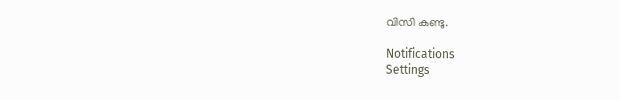വിസി കണ്ടു.

Notifications
Settings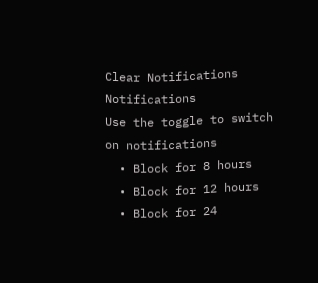Clear Notifications
Notifications
Use the toggle to switch on notifications
  • Block for 8 hours
  • Block for 12 hours
  • Block for 24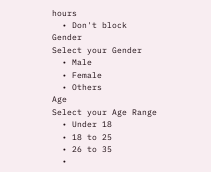hours
  • Don't block
Gender
Select your Gender
  • Male
  • Female
  • Others
Age
Select your Age Range
  • Under 18
  • 18 to 25
  • 26 to 35
  •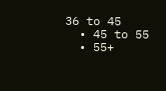36 to 45
  • 45 to 55
  • 55+